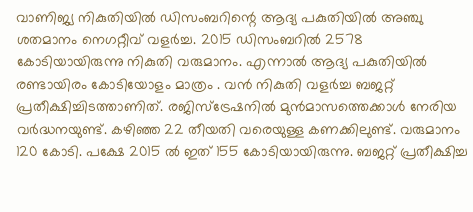വാണിജ്യ നികുതിയില്‍ ഡിസംബറിന്റെ ആദ്യ പകുതിയില്‍ അഞ്ചു ശതമാനം നെഗറ്റീവ് വളര്‍ച്ച. 2015 ഡിസംബറില്‍ 2578 കോടിയായിരുന്നു നികുതി വരുമാനം. എന്നാല്‍ ആദ്യ പകുതിയില്‍ രണ്ടായിരം കോടിയോളം മാത്രം . വന്‍ നികുതി വളര്‍ച്ച ബജറ്റ് പ്രതീക്ഷിച്ചിടത്താണിത്. രജിസ്‌ട്രേഷനില്‍ മുന്‍മാസത്തെക്കാള്‍ നേരിയ വര്‍ദ്ധനയുണ്ട്. കഴിഞ്ഞ 22 തീയതി വരെയുള്ള കണക്കിലുണ്ട്. വരുമാനം 120 കോടി. പക്ഷേ 2015 ല്‍ ഇത് 155 കോടിയായിരുന്നു. ബജറ്റ് പ്രതീക്ഷിച്ച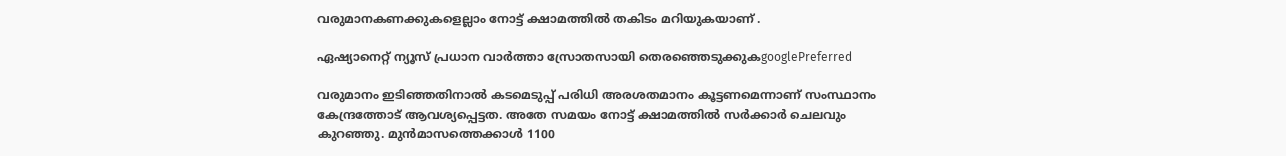വരുമാനകണക്കുകളെല്ലാം നോട്ട് ക്ഷാമത്തില്‍ തകിടം മറിയുകയാണ് .

ഏഷ്യാനെറ്റ് ന്യൂസ് പ്രധാന വാർത്താ സ്രോതസായി തെരഞ്ഞെടുക്കുകgooglePreferred

വരുമാനം ഇടിഞ്ഞതിനാല്‍ കടമെടുപ്പ് പരിധി അരശതമാനം കൂട്ടണമെന്നാണ് സംസ്ഥാനം കേന്ദ്രത്തോട് ആവശ്യപ്പെട്ടത. അതേ സമയം നോട്ട് ക്ഷാമത്തില്‍ സര്‍ക്കാര്‍ ചെലവും കുറഞ്ഞു. മുന്‍മാസത്തെക്കാള്‍ 1100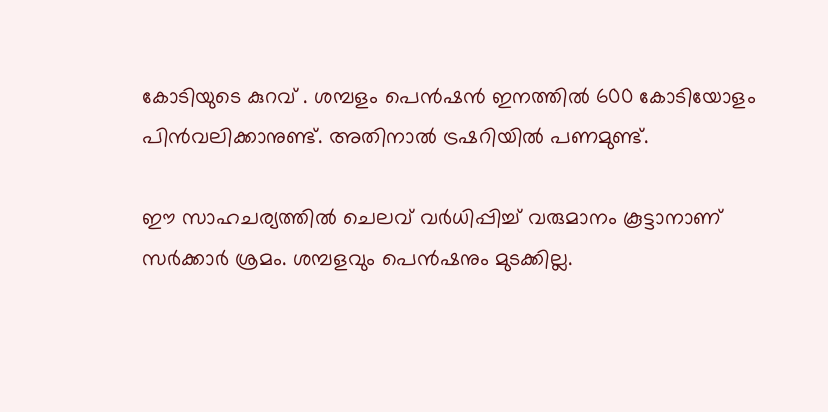കോടിയുടെ കുറവ് . ശമ്പളം പെന്‍ഷന്‍ ഇനത്തില്‍ 600 കോടിയോളം പിന്‍വലിക്കാനുണ്ട്. അതിനാല്‍ ട്രഷറിയില്‍ പണമുണ്ട്.

ഈ സാഹചര്യത്തില്‍ ചെലവ് വര്‍ധിപ്പിച്ച് വരുമാനം കൂട്ടാനാണ് സര്‍ക്കാര്‍ ശ്രമം. ശമ്പളവും പെന്‍ഷനും മുടക്കില്ല.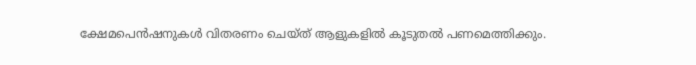ക്ഷേമപെന്‍ഷനുകള്‍ വിതരണം ചെയ്ത് ആളുകളില്‍ കൂടുതല്‍ പണമെത്തിക്കും.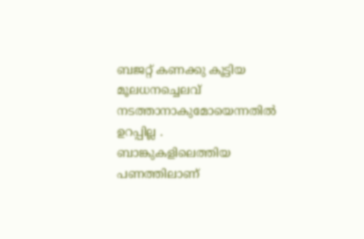ബജറ്റ് കണക്കു കൂട്ടിയ മൂലധനച്ചെലവ് നടത്താനാകുമോയെന്നതില്‍ ഉറപ്പില്ല . ബാങ്കുകളിലെത്തിയ പണത്തിലാണ്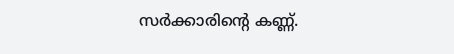സര്‍ക്കാരിന്റെ കണ്ണ്.